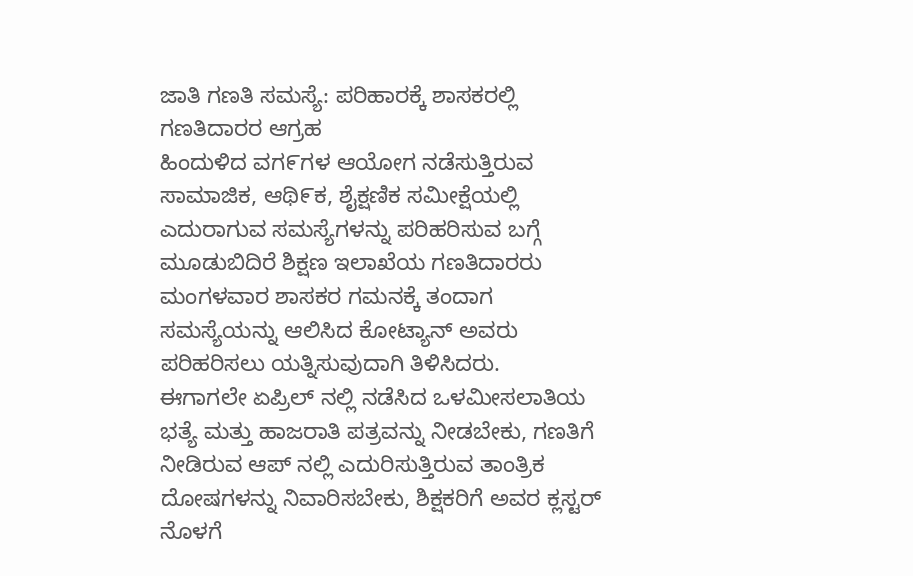ಜಾತಿ ಗಣತಿ ಸಮಸ್ಯೆ: ಪರಿಹಾರಕ್ಕೆ ಶಾಸಕರಲ್ಲಿ ಗಣತಿದಾರರ ಆಗ್ರಹ
ಹಿಂದುಳಿದ ವಗ೯ಗಳ ಆಯೋಗ ನಡೆಸುತ್ತಿರುವ ಸಾಮಾಜಿಕ, ಆಥಿ೯ಕ, ಶೈಕ್ಷಣಿಕ ಸಮೀಕ್ಷೆಯಲ್ಲಿ ಎದುರಾಗುವ ಸಮಸ್ಯೆಗಳನ್ನು ಪರಿಹರಿಸುವ ಬಗ್ಗೆ ಮೂಡುಬಿದಿರೆ ಶಿಕ್ಷಣ ಇಲಾಖೆಯ ಗಣತಿದಾರರು ಮಂಗಳವಾರ ಶಾಸಕರ ಗಮನಕ್ಕೆ ತಂದಾಗ ಸಮಸ್ಯೆಯನ್ನು ಆಲಿಸಿದ ಕೋಟ್ಯಾನ್ ಅವರು ಪರಿಹರಿಸಲು ಯತ್ನಿಸುವುದಾಗಿ ತಿಳಿಸಿದರು.
ಈಗಾಗಲೇ ಏಪ್ರಿಲ್ ನಲ್ಲಿ ನಡೆಸಿದ ಒಳಮೀಸಲಾತಿಯ ಭತ್ಯೆ ಮತ್ತು ಹಾಜರಾತಿ ಪತ್ರವನ್ನು ನೀಡಬೇಕು, ಗಣತಿಗೆ ನೀಡಿರುವ ಆಪ್ ನಲ್ಲಿ ಎದುರಿಸುತ್ತಿರುವ ತಾಂತ್ರಿಕ ದೋಷಗಳನ್ನು ನಿವಾರಿಸಬೇಕು, ಶಿಕ್ಷಕರಿಗೆ ಅವರ ಕ್ಲಸ್ಟರ್ ನೊಳಗೆ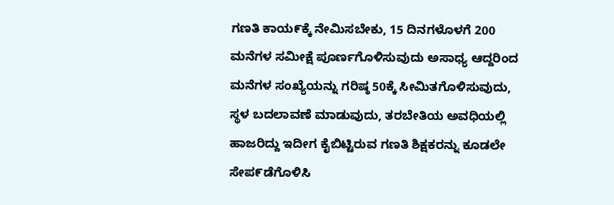ಗಣತಿ ಕಾಯ೯ಕ್ಕೆ ನೇಮಿಸಬೇಕು, 15 ದಿನಗಳೊಳಗೆ 200 ಮನೆಗಳ ಸಮೀಕ್ಷೆ ಪೂರ್ಣಗೊಳಿಸುವುದು ಅಸಾಧ್ಯ ಆದ್ದರಿಂದ ಮನೆಗಳ ಸಂಖ್ಯೆಯನ್ನು ಗರಿಷ್ಠ 50ಕ್ಕೆ ಸೀಮಿತಗೊಳಿಸುವುದು, ಸ್ಥಳ ಬದಲಾವಣೆ ಮಾಡುವುದು, ತರಬೇತಿಯ ಅವಧಿಯಲ್ಲಿ ಹಾಜರಿದ್ದು ಇದೀಗ ಕೈಬಿಟ್ಟಿರುವ ಗಣತಿ ಶಿಕ್ಷಕರನ್ನು ಕೂಡಲೇ ಸೇಪ೯ಡೆಗೊಳಿಸಿ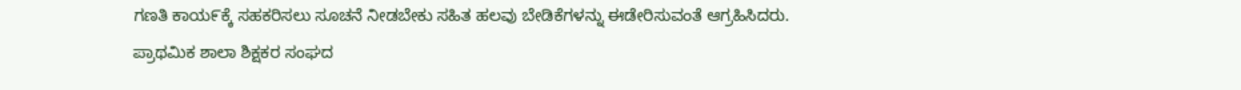ಗಣತಿ ಕಾಯ೯ಕ್ಕೆ ಸಹಕರಿಸಲು ಸೂಚನೆ ನೀಡಬೇಕು ಸಹಿತ ಹಲವು ಬೇಡಿಕೆಗಳನ್ನು ಈಡೇರಿಸುವಂತೆ ಆಗ್ರಹಿಸಿದರು.
ಪ್ರಾಥಮಿಕ ಶಾಲಾ ಶಿಕ್ಷಕರ ಸಂಘದ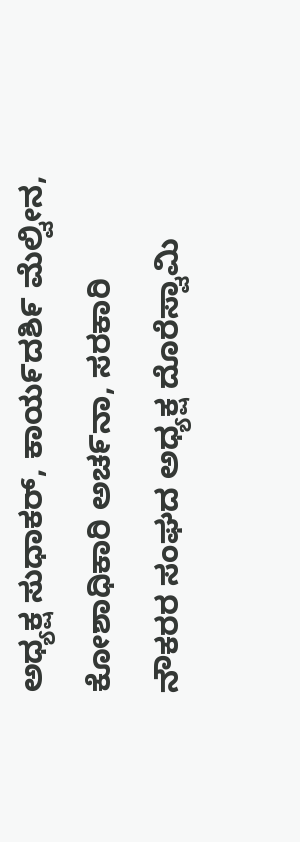ಅಧ್ಯಕ್ಷ ಸುಧಾಕರ್, ಕಾಯ೯ದಶಿ೯ ಮೆಲ್ವೀನ, ಕೋಶಾಧಿಕಾರಿ ಅಚ೯ನಾ, ಸರಕಾರಿ ನೌಕರರ ಸಂಘದ ಅಧ್ಯಕ್ಷ ದೊರೆಸ್ವಾಮಿ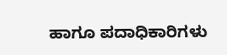ಹಾಗೂ ಪದಾಧಿಕಾರಿಗಳು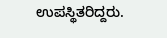ಉಪಸ್ಥಿತರಿದ್ದರು.